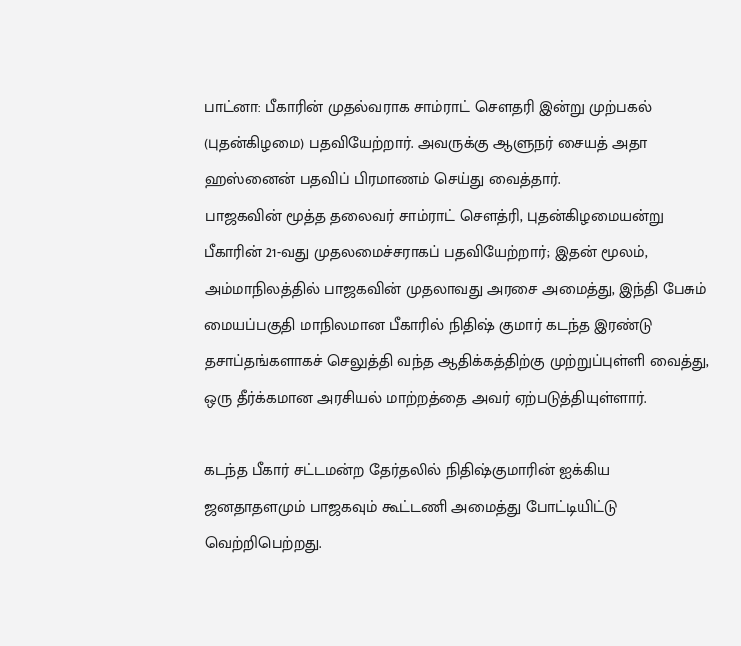பாட்னா: பீகாரின் முதல்வராக சாம்ராட் சௌதரி இன்று முற்பகல் (புதன்கிழமை) பதவியேற்றார். அவருக்கு ஆளுநர் சையத் அதா ஹஸ்னைன் பதவிப் பிரமாணம் செய்து வைத்தார்.
பாஜகவின் மூத்த தலைவர் சாம்ராட் சௌத்ரி, புதன்கிழமையன்று பீகாரின் 21-வது முதலமைச்சராகப் பதவியேற்றார்; இதன் மூலம், அம்மாநிலத்தில் பாஜகவின் முதலாவது அரசை அமைத்து, இந்தி பேசும் மையப்பகுதி மாநிலமான பீகாரில் நிதிஷ் குமார் கடந்த இரண்டு தசாப்தங்களாகச் செலுத்தி வந்த ஆதிக்கத்திற்கு முற்றுப்புள்ளி வைத்து, ஒரு தீர்க்கமான அரசியல் மாற்றத்தை அவர் ஏற்படுத்தியுள்ளார்.

கடந்த பீகார் சட்டமன்ற தேர்தலில் நிதிஷ்குமாரின் ஐக்கிய ஜனதாதளமும் பாஜகவும் கூட்டணி அமைத்து போட்டியிட்டு வெற்றிபெற்றது.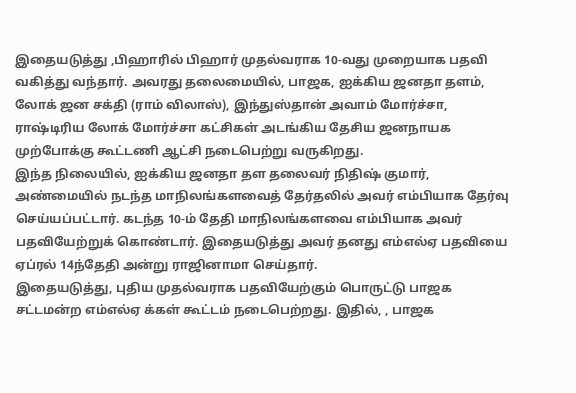இதையடுத்து ,பிஹாரில் பிஹார் முதல்வராக 10-வது முறையாக பதவி வகித்து வந்தார். அவரது தலைமையில், பாஜக, ஐக்கிய ஜனதா தளம், லோக் ஜன சக்தி (ராம் விலாஸ்), இந்துஸ்தான் அவாம் மோர்ச்சா, ராஷ்டிரிய லோக் மோர்ச்சா கட்சிகள் அடங்கிய தேசிய ஜனநாயக முற்போக்கு கூட்டணி ஆட்சி நடைபெற்று வருகிறது.
இந்த நிலையில், ஐக்கிய ஜனதா தள தலைவர் நிதிஷ் குமார், அண்மையில் நடந்த மாநிலங்களவைத் தேர்தலில் அவர் எம்பியாக தேர்வு செய்யப்பட்டார். கடந்த 10-ம் தேதி மாநிலங்களவை எம்பியாக அவர் பதவியேற்றுக் கொண்டார். இதையடுத்து அவர் தனது எம்எல்ஏ பதவியை ஏப்ரல் 14ந்தேதி அன்று ராஜினாமா செய்தார்.
இதையடுத்து, புதிய முதல்வராக பதவியேற்கும் பொருட்டு பாஜக சட்டமன்ற எம்எல்ஏ க்கள் கூட்டம் நடைபெற்றது. இதில், , பாஜக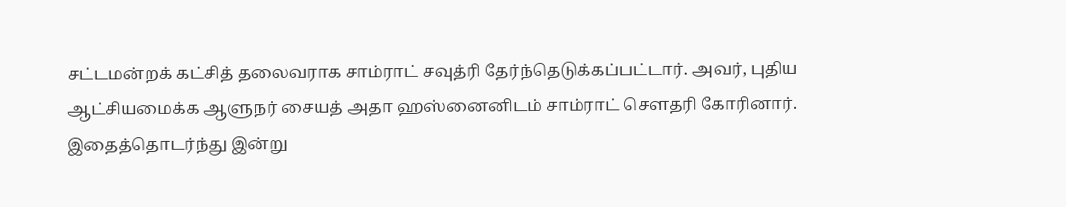சட்டமன்றக் கட்சித் தலைவராக சாம்ராட் சவுத்ரி தேர்ந்தெடுக்கப்பட்டார். அவர், புதிய ஆட்சியமைக்க ஆளுநர் சையத் அதா ஹஸ்னைனிடம் சாம்ராட் சௌதரி கோரினார்.
இதைத்தொடர்ந்து இன்று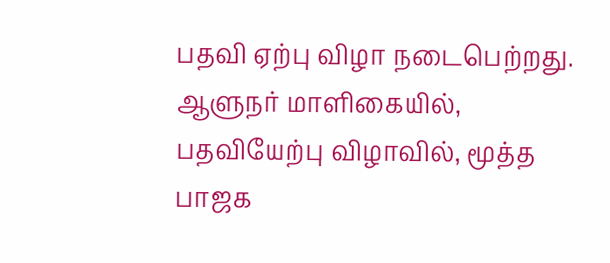பதவி ஏற்பு விழா நடைபெற்றது. ஆளுநர் மாளிகையில், பதவியேற்பு விழாவில், மூத்த பாஜக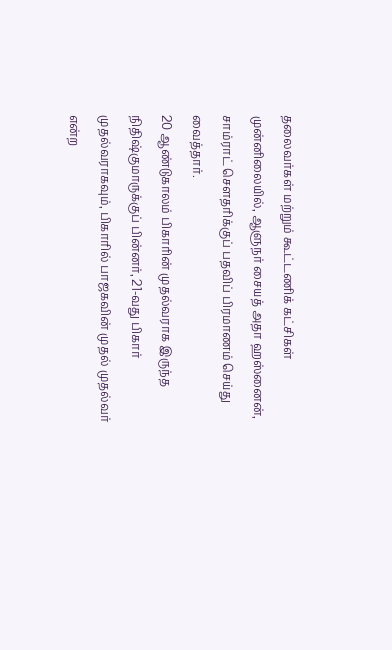தலைவர்கள் மற்றும் கூட்டணிக் கட்சிகள் முன்னிலையில், ஆளுநர் சையத் அதா ஹஸ்னைன், சாம்ராட் சௌதரிக்குப் பதவிப் பிரமாணம் செய்து வைத்தார்.
20 ஆண்டுகாலம் பிகாரின் முதல்வராக இருந்த நிதிஷ்குமாருக்குப் பின்னர், 21-வது பிகார் முதல்வராகவும், பிகாரில் பாஜகவின் முதல் முதல்வர் என்ற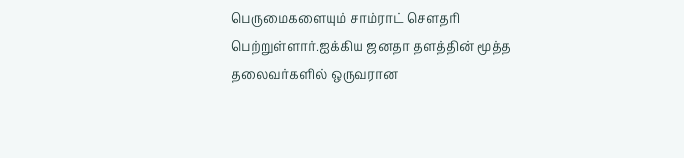பெருமைகளையும் சாம்ராட் சௌதரி பெற்றுள்ளார்.ஐக்கிய ஜனதா தளத்தின் மூத்த தலைவர்களில் ஒருவரான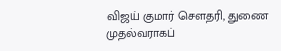விஜய் குமார் சௌதரி, துணை முதல்வராகப்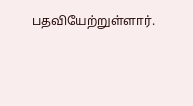பதவியேற்றுள்ளார்.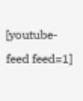[youtube-feed feed=1]